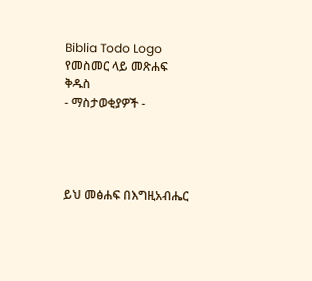Biblia Todo Logo
የመስመር ላይ መጽሐፍ ቅዱስ
- ማስታወቂያዎች -




ይህ መፅሐፍ በእግዚአብሔር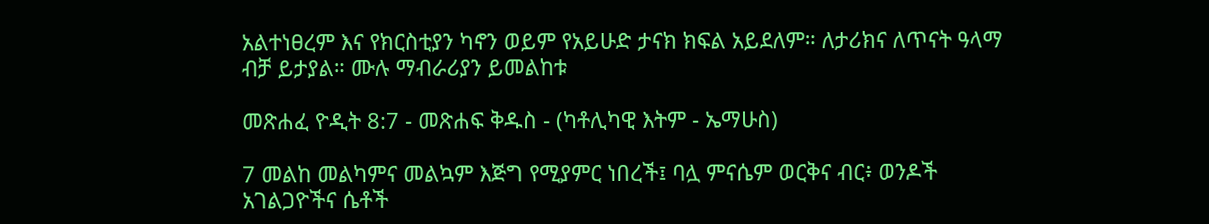አልተነፀረም እና የክርስቲያን ካኖን ወይም የአይሁድ ታናክ ክፍል አይደለም። ለታሪክና ለጥናት ዓላማ ብቻ ይታያል። ሙሉ ማብራሪያን ይመልከቱ

መጽሐፈ ዮዲት 8:7 - መጽሐፍ ቅዱስ - (ካቶሊካዊ እትም - ኤማሁስ)

7 መልከ መልካምና መልኳም እጅግ የሚያምር ነበረች፤ ባሏ ምናሴም ወርቅና ብር፥ ወንዶች አገልጋዮችና ሴቶች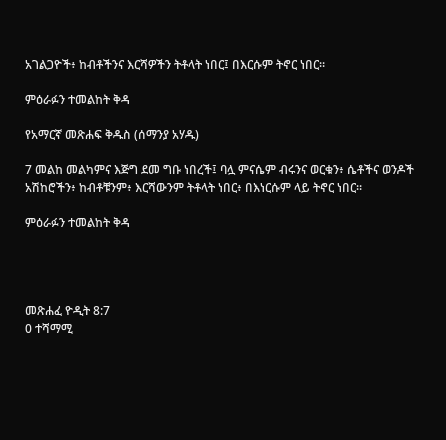አገልጋዮች፥ ከብቶችንና እርሻዎችን ትቶላት ነበር፤ በእርሱም ትኖር ነበር።

ምዕራፉን ተመልከት ቅዳ

የአማርኛ መጽሐፍ ቅዱስ (ሰማንያ አሃዱ)

7 መልከ መልካምና እጅግ ደመ ግቡ ነበረች፤ ባሏ ምናሴም ብሩንና ወርቁን፥ ሴቶችና ወንዶች አሽከሮችን፥ ከብቶቹንም፥ እርሻውንም ትቶላት ነበር፥ በእነርሱም ላይ ትኖር ነበር።

ምዕራፉን ተመልከት ቅዳ




መጽሐፈ ዮዲት 8:7
0 ተሻማሚ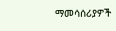ማመሳሰሪያዎች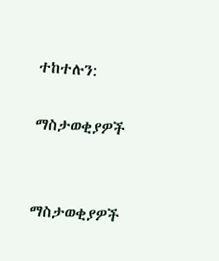ተከተሉን:

ማስታወቂያዎች


ማስታወቂያዎች